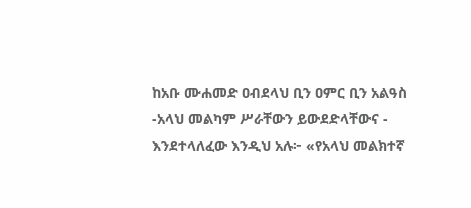ከአቡ ሙሐመድ ዐብደላህ ቢን ዐምር ቢን አልዓስ -አላህ መልካም ሥራቸውን ይውደድላቸውና - እንደተላለፈው እንዲህ አሉ፦ «የአላህ መልክተኛ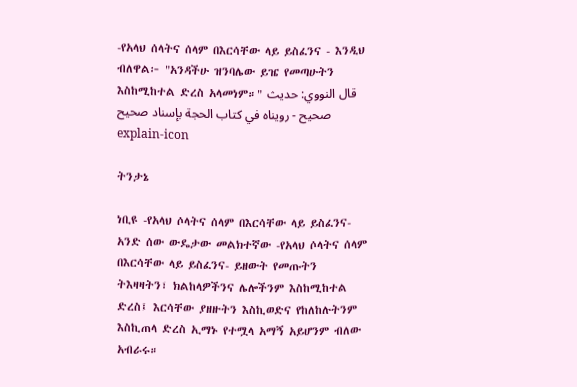-የአላህ ሰላትና ሰላም በእርሳቸው ላይ ይስፈንና - እንዲህ ብለዋል፦ "አንዳችሁ ዝንባሌው ይዤ የመጣሁትን እስከሚከተል ድረስ አላመነም።" قال النووي: حديث صحيح - رويناه في كتاب الحجة بإسناد صحيح
explain-icon

ትንታኔ

ነቢዩ -የአላህ ሶላትና ሰላም በእርሳቸው ላይ ይስፈንና- አንድ ሰው ውዴታው መልክተኛው -የአላህ ሶላትና ሰላም በእርሳቸው ላይ ይስፈንና- ይዘውት የመጡትን ትእዛዛትን፣ ክልከላዎችንና ሌሎችንም እስከሚከተል ድረስ፤ እርሳቸው ያዘዙትን እስኪወድና የከለከሉትንም እስኪጠላ ድረስ ኢማኑ የተሟላ አማኝ አይሆንም ብለው አብራሩ።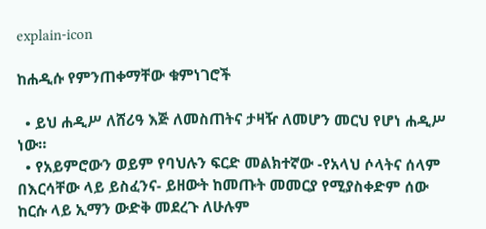explain-icon

ከሐዲሱ የምንጠቀማቸው ቁምነገሮች

  • ይህ ሐዲሥ ለሸሪዓ እጅ ለመስጠትና ታዛዥ ለመሆን መርህ የሆነ ሐዲሥ ነው።
  • የአይምሮውን ወይም የባህሉን ፍርድ መልክተኛው -የአላህ ሶላትና ሰላም በእርሳቸው ላይ ይስፈንና- ይዘውት ከመጡት መመርያ የሚያስቀድም ሰው ከርሱ ላይ ኢማን ውድቅ መደረጉ ለሁሉም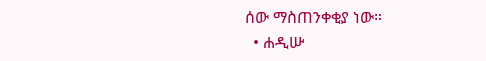ሰው ማስጠንቀቂያ ነው።
  • ሐዲሡ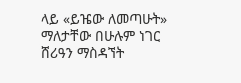ላይ «ይዤው ለመጣሁት» ማለታቸው በሁሉም ነገር ሸሪዓን ማስዳኘት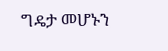ግዴታ መሆኑን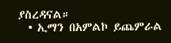ያስረዳናል።
  • ኢማን በአምልኮ ይጨምራል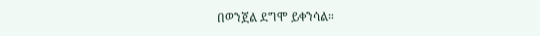በወንጀል ደግሞ ይቀንሳል።